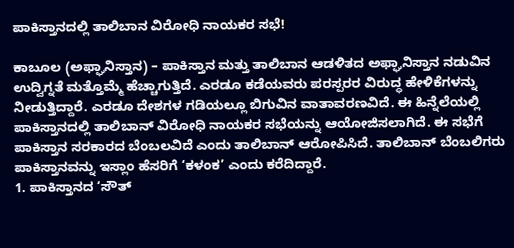ಪಾಕಿಸ್ತಾನದಲ್ಲಿ ತಾಲಿಬಾನ ವಿರೋಧಿ ನಾಯಕರ ಸಭೆ!

ಕಾಬೂಲ (ಅಫ್ಘಾನಿಸ್ತಾನ) – ಪಾಕಿಸ್ತಾನ ಮತ್ತು ತಾಲಿಬಾನ ಆಡಳಿತದ ಅಫ್ಘಾನಿಸ್ತಾನ ನಡುವಿನ ಉದ್ವಿಗ್ನತೆ ಮತ್ತೊಮ್ಮೆ ಹೆಚ್ಚಾಗುತ್ತಿದೆ. ಎರಡೂ ಕಡೆಯವರು ಪರಸ್ಪರರ ವಿರುದ್ಧ ಹೇಳಿಕೆಗಳನ್ನು ನೀಡುತ್ತಿದ್ದಾರೆ. ಎರಡೂ ದೇಶಗಳ ಗಡಿಯಲ್ಲೂ ಬಿಗುವಿನ ವಾತಾವರಣವಿದೆ. ಈ ಹಿನ್ನೆಲೆಯಲ್ಲಿ ಪಾಕಿಸ್ತಾನದಲ್ಲಿ ತಾಲಿಬಾನ್ ವಿರೋಧಿ ನಾಯಕರ ಸಭೆಯನ್ನು ಆಯೋಜಿಸಲಾಗಿದೆ. ಈ ಸಭೆಗೆ ಪಾಕಿಸ್ತಾನ ಸರಕಾರದ ಬೆಂಬಲವಿದೆ ಎಂದು ತಾಲಿಬಾನ್ ಆರೋಪಿಸಿದೆ. ತಾಲಿಬಾನ್ ಬೆಂಬಲಿಗರು ಪಾಕಿಸ್ತಾನವನ್ನು ಇಸ್ಲಾಂ ಹೆಸರಿಗೆ ‘ಕಳಂಕ’ ಎಂದು ಕರೆದಿದ್ದಾರೆ.
1. ಪಾಕಿಸ್ತಾನದ ‘ಸೌತ್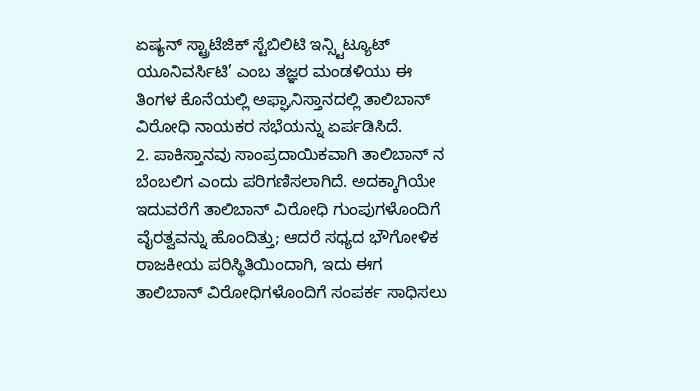ಏಷ್ಯನ್ ಸ್ಟ್ರಾಟೆಜಿಕ್ ಸ್ಟೆಬಿಲಿಟಿ ಇನ್ಸ್ಟಿಟ್ಯೂಟ್ ಯೂನಿವರ್ಸಿಟಿ’ ಎಂಬ ತಜ್ಞರ ಮಂಡಳಿಯು ಈ ತಿಂಗಳ ಕೊನೆಯಲ್ಲಿ ಅಫ್ಘಾನಿಸ್ತಾನದಲ್ಲಿ ತಾಲಿಬಾನ್ ವಿರೋಧಿ ನಾಯಕರ ಸಭೆಯನ್ನು ಏರ್ಪಡಿಸಿದೆ.
2. ಪಾಕಿಸ್ತಾನವು ಸಾಂಪ್ರದಾಯಿಕವಾಗಿ ತಾಲಿಬಾನ್ ನ ಬೆಂಬಲಿಗ ಎಂದು ಪರಿಗಣಿಸಲಾಗಿದೆ. ಅದಕ್ಕಾಗಿಯೇ ಇದುವರೆಗೆ ತಾಲಿಬಾನ್ ವಿರೋಧಿ ಗುಂಪುಗಳೊಂದಿಗೆ ವೈರತ್ವವನ್ನು ಹೊಂದಿತ್ತು; ಆದರೆ ಸಧ್ಯದ ಭೌಗೋಳಿಕ ರಾಜಕೀಯ ಪರಿಸ್ಥಿತಿಯಿಂದಾಗಿ, ಇದು ಈಗ ತಾಲಿಬಾನ್ ವಿರೋಧಿಗಳೊಂದಿಗೆ ಸಂಪರ್ಕ ಸಾಧಿಸಲು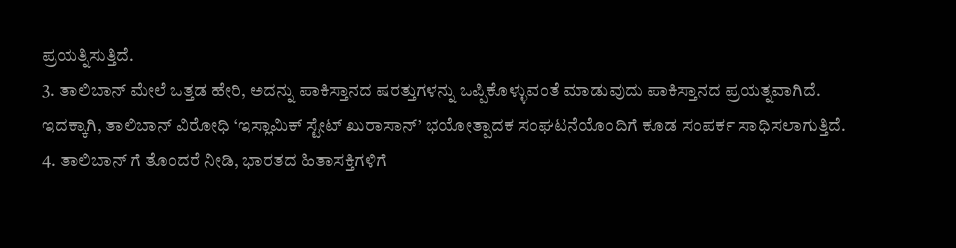ಪ್ರಯತ್ನಿಸುತ್ತಿದೆ.
3. ತಾಲಿಬಾನ್ ಮೇಲೆ ಒತ್ತಡ ಹೇರಿ, ಅದನ್ನು ಪಾಕಿಸ್ತಾನದ ಷರತ್ತುಗಳನ್ನು ಒಪ್ಪಿಕೊಳ್ಳುವಂತೆ ಮಾಡುವುದು ಪಾಕಿಸ್ತಾನದ ಪ್ರಯತ್ನವಾಗಿದೆ. ಇದಕ್ಕಾಗಿ, ತಾಲಿಬಾನ್ ವಿರೋಧಿ ‘ಇಸ್ಲಾಮಿಕ್ ಸ್ಟೇಟ್ ಖುರಾಸಾನ್’ ಭಯೋತ್ಪಾದಕ ಸಂಘಟನೆಯೊಂದಿಗೆ ಕೂಡ ಸಂಪರ್ಕ ಸಾಧಿಸಲಾಗುತ್ತಿದೆ.
4. ತಾಲಿಬಾನ್ ಗೆ ತೊಂದರೆ ನೀಡಿ, ಭಾರತದ ಹಿತಾಸಕ್ತಿಗಳಿಗೆ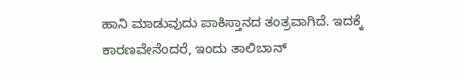ಹಾನಿ ಮಾಡುವುದು ಪಾಕಿಸ್ತಾನದ ತಂತ್ರವಾಗಿದೆ. ಇದಕ್ಕೆ ಕಾರಣವೇನೆಂದರೆ, ಇಂದು ತಾಲಿಬಾನ್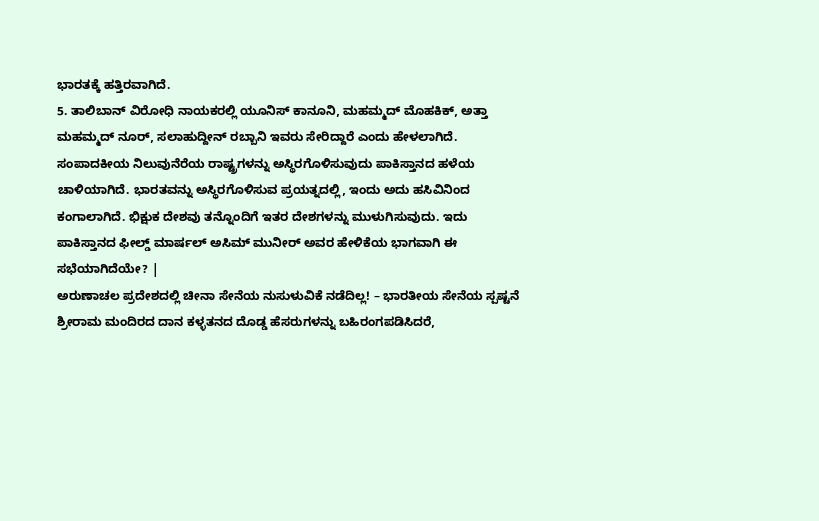ಭಾರತಕ್ಕೆ ಹತ್ತಿರವಾಗಿದೆ.
5. ತಾಲಿಬಾನ್ ವಿರೋಧಿ ನಾಯಕರಲ್ಲಿ ಯೂನಿಸ್ ಕಾನೂನಿ, ಮಹಮ್ಮದ್ ಮೊಹಕಿಕ್, ಅತ್ತಾ ಮಹಮ್ಮದ್ ನೂರ್, ಸಲಾಹುದ್ದೀನ್ ರಬ್ಬಾನಿ ಇವರು ಸೇರಿದ್ದಾರೆ ಎಂದು ಹೇಳಲಾಗಿದೆ.
ಸಂಪಾದಕೀಯ ನಿಲುವುನೆರೆಯ ರಾಷ್ಟ್ರಗಳನ್ನು ಅಸ್ಥಿರಗೊಳಿಸುವುದು ಪಾಕಿಸ್ತಾನದ ಹಳೆಯ ಚಾಳಿಯಾಗಿದೆ. ಭಾರತವನ್ನು ಅಸ್ಥಿರಗೊಳಿಸುವ ಪ್ರಯತ್ನದಲ್ಲಿ, ಇಂದು ಅದು ಹಸಿವಿನಿಂದ ಕಂಗಾಲಾಗಿದೆ. ಭಿಕ್ಷುಕ ದೇಶವು ತನ್ನೊಂದಿಗೆ ಇತರ ದೇಶಗಳನ್ನು ಮುಳುಗಿಸುವುದು. ಇದು ಪಾಕಿಸ್ತಾನದ ಫೀಲ್ಡ್ ಮಾರ್ಷಲ್ ಅಸಿಮ್ ಮುನೀರ್ ಅವರ ಹೇಳಿಕೆಯ ಭಾಗವಾಗಿ ಈ ಸಭೆಯಾಗಿದೆಯೇ? |
ಅರುಣಾಚಲ ಪ್ರದೇಶದಲ್ಲಿ ಚೀನಾ ಸೇನೆಯ ನುಸುಳುವಿಕೆ ನಡೆದಿಲ್ಲ! – ಭಾರತೀಯ ಸೇನೆಯ ಸ್ಪಷ್ಟನೆ
ಶ್ರೀರಾಮ ಮಂದಿರದ ದಾನ ಕಳ್ಳತನದ ದೊಡ್ಡ ಹೆಸರುಗಳನ್ನು ಬಹಿರಂಗಪಡಿಸಿದರೆ,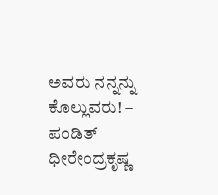ಅವರು ನನ್ನನ್ನು ಕೊಲ್ಲುವರು! – ಪಂಡಿತ್ ಧೀರೇಂದ್ರಕೃಷ್ಣ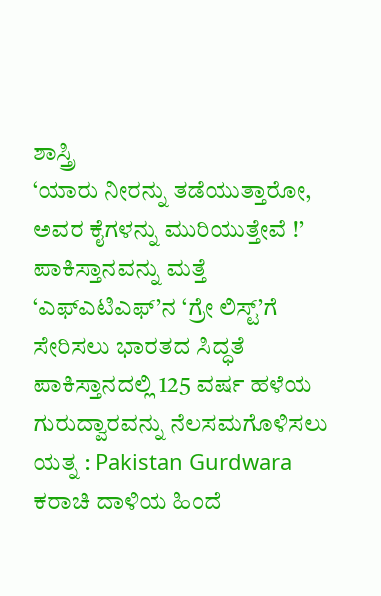ಶಾಸ್ತ್ರಿ
‘ಯಾರು ನೀರನ್ನು ತಡೆಯುತ್ತಾರೋ, ಅವರ ಕೈಗಳನ್ನು ಮುರಿಯುತ್ತೇವೆ !’
ಪಾಕಿಸ್ತಾನವನ್ನು ಮತ್ತೆ ‘ಎಫ್ಎಟಿಎಫ್’ನ ‘ಗ್ರೇ ಲಿಸ್ಟ್’ಗೆ ಸೇರಿಸಲು ಭಾರತದ ಸಿದ್ಧತೆ
ಪಾಕಿಸ್ತಾನದಲ್ಲಿ 125 ವರ್ಷ ಹಳೆಯ ಗುರುದ್ವಾರವನ್ನು ನೆಲಸಮಗೊಳಿಸಲು ಯತ್ನ : Pakistan Gurdwara
ಕರಾಚಿ ದಾಳಿಯ ಹಿಂದೆ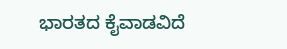ಭಾರತದ ಕೈವಾಡವಿದೆ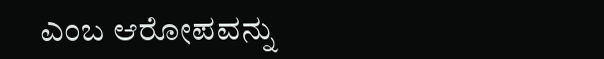ಎಂಬ ಆರೋಪವನ್ನು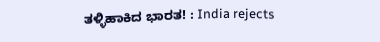ತಳ್ಳಿಹಾಕಿದ ಭಾರತ! : India rejects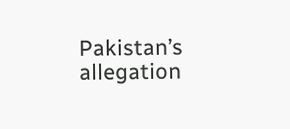Pakistan’s allegation